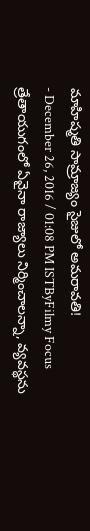మాహిష్మతి సామ్రాజ్యం సైజులో అమరావతి!
- December 26, 2016 / 01:08 PM ISTByFilmy Focus
త్రేతాయుగంలో ఏవైనా రాజ్యాలు నిర్మించాలన్నా, వ్యవస్థను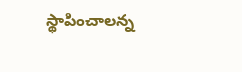స్థాపించాలన్న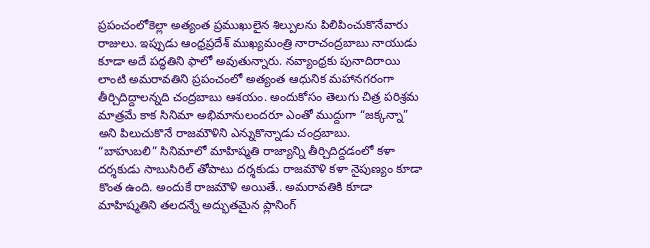ప్రపంచంలోకెల్లా అత్యంత ప్రముఖులైన శిల్పులను పిలిపించుకొనేవారు రాజులు. ఇప్పుడు ఆంధ్రప్రదేశ్ ముఖ్యమంత్రి నారాచంద్రబాబు నాయుడు కూడా అదే పద్ధతిని ఫాలో అవుతున్నారు. నవ్యాంధ్రకు పునాదిరాయి లాంటి అమరావతిని ప్రపంచంలో అత్యంత ఆధునిక మహానగరంగా తీర్చిదిద్దాలన్నది చంద్రబాబు ఆశయం. అందుకోసం తెలుగు చిత్ర పరిశ్రమ మాత్రమే కాక సినిమా అభిమానులందరూ ఎంతో ముద్దుగా “జక్కన్నా” అని పిలుచుకొనే రాజమౌళిని ఎన్నుకొన్నాడు చంద్రబాబు.
“బాహుబలి” సినిమాలో మాహిష్మతి రాజ్యాన్ని తీర్చిదిద్దడంలో కళా దర్శకుడు సాబుసిరిల్ తోపాటు దర్శకుడు రాజమౌళి కళా నైపుణ్యం కూడా కొంత ఉంది. అందుకే రాజమౌళి అయితే.. అమరావతికి కూడా మాహిష్మతిని తలదన్నే అద్భుతమైన ప్లానింగ్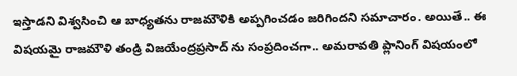ఇస్తాడని విశ్వసించి ఆ బాధ్యతను రాజమౌళికి అప్పగించడం జరిగిందని సమాచారం. అయితే.. ఈ విషయమై రాజమౌళి తండ్రి విజయేంద్రప్రసాద్ ను సంప్రదించగా.. అమరావతి ప్లానింగ్ విషయంలో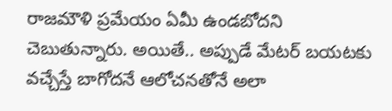రాజమౌళి ప్రమేయం ఏమీ ఉండబోదని చెబుతున్నారు. అయితే.. అప్పుడే మేటర్ బయటకు వచ్చేస్తే బాగోదనే ఆలోచనతోనే అలా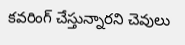కవరింగ్ చేస్తున్నారని చెవులు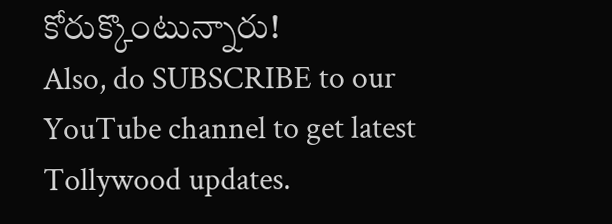కోరుక్కొంటున్నారు!
Also, do SUBSCRIBE to our YouTube channel to get latest Tollywood updates.